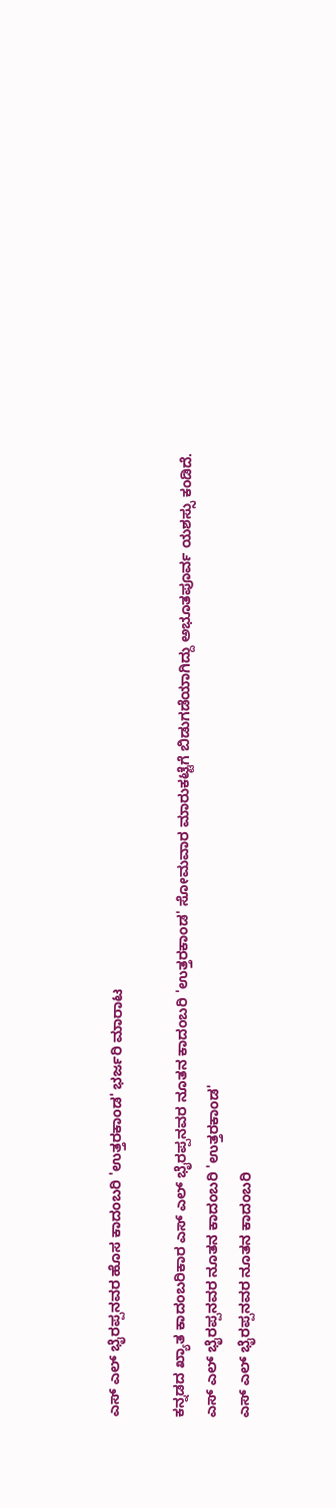ಎಸ್ ಎಲ್ ಭೈರಪ್ಪನವರ ಹೊಸ ಕಾದಂಬರಿ 'ಉತ್ತರಕಾಂಡ' ಭರ್ಜರಿ ಮಾರಾಟ

ಕನ್ನಡದ ಖ್ಯಾತ ಕಾದಂಬರಿಕಾರ ಎಸ್ ಎಲ್ ಭೈರಪ್ಪನವರ ನೂತನ ಕಾದಂಬರಿ 'ಉತ್ತರಕಾಂಡ' ಸೋಮವಾರ ಮಾರುಕಟ್ಟೆಗೆ ಬಿಡುಗಡೆಯಾಗಿದ್ದು ಅಭೂತಪೂರ್ವ ಯಶಸ್ಸು ಕಂಡಿದೆ.
ಎಸ್ ಎಲ್ ಭೈರಪ್ಪನವರ ನೂತನ ಕಾದಂಬರಿ 'ಉತ್ತರಕಾಂಡ'
ಎಸ್ ಎಲ್ ಭೈರಪ್ಪನವರ ನೂತನ ಕಾದಂಬರಿ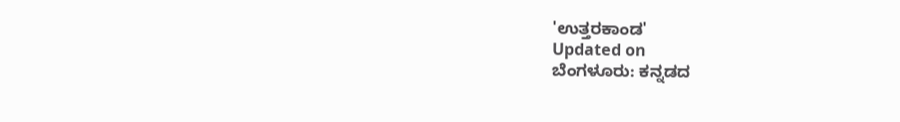'ಉತ್ತರಕಾಂಡ'
Updated on
ಬೆಂಗಳೂರು: ಕನ್ನಡದ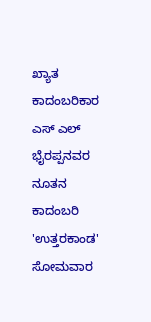ಖ್ಯಾತ ಕಾದಂಬರಿಕಾರ ಎಸ್ ಎಲ್ ಭೈರಪ್ಪನವರ ನೂತನ ಕಾದಂಬರಿ 'ಉತ್ತರಕಾಂಡ' ಸೋಮವಾರ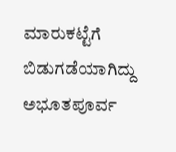ಮಾರುಕಟ್ಟೆಗೆ ಬಿಡುಗಡೆಯಾಗಿದ್ದು ಅಭೂತಪೂರ್ವ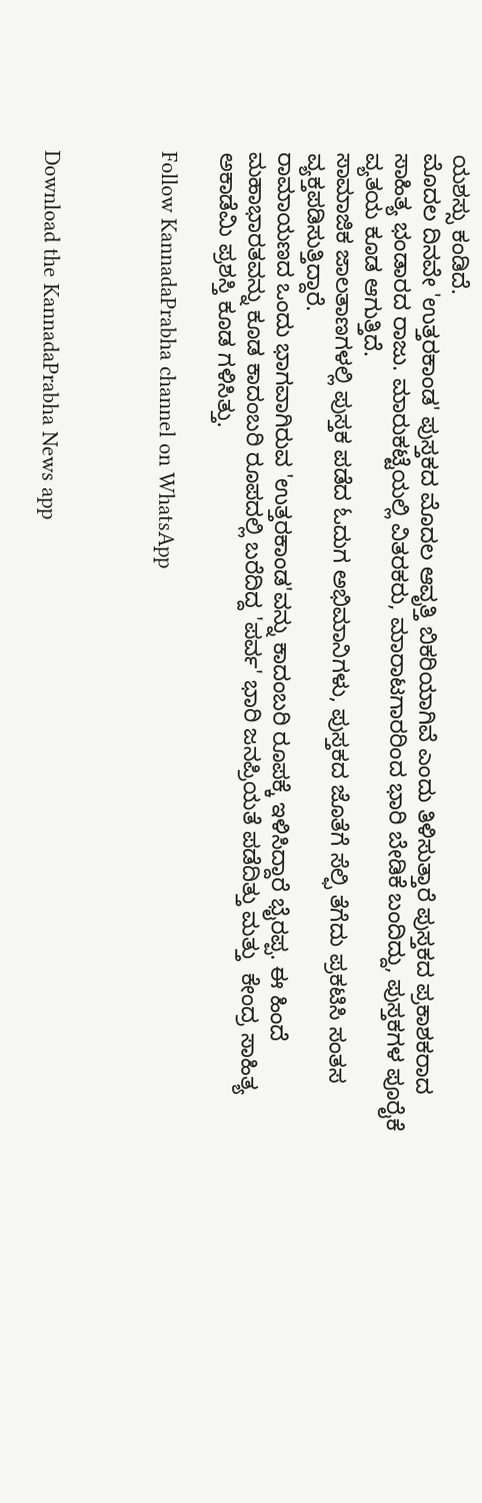ಯಶಸ್ಸು ಕಂಡಿದೆ.
ಮೊದಲ ದಿನವೇ 'ಉತ್ತರಕಾಂಡ' ಪುಸ್ತಕದ ಮೊದಲ ಆವೃತ್ತಿ ಬಿಕರಿಯಾಗಿವೆ ಎಂದು ತಿಳಿಸುತ್ತಾರೆ ಪುಸ್ತಕದ ಪ್ರಕಾಶಕರಾದ ಸಾಹಿತ್ಯ ಭಂಡಾರದ ರಾಜು. ಮಾರುಕಟ್ಟೆಯಲ್ಲಿ ವಿತರಕರು, ಮಾರಾಟಗಾರರಿಂದ ಭಾರಿ ಬೇಡಿಕೆ ಬಂದಿದ್ದು, ಪುಸ್ತಕಗಳ ಪೂರೈಕೆ ವ್ಯತಯ ಕೂಡ ಆಗುತ್ತಿದೆ.
ಸಾಮಾಜಿಕ ಜಾಲತಾಣಗಳಲ್ಲಿ ಪುಸ್ತಕ ಪಡೆದ ಓದುಗ ಅಭಿಮಾನಿಗಳು, ಪುಸ್ತಕದ ಜೊತೆಗೆ ಸೆಲ್ಫಿ ತೆಗೆದು ಪ್ರಕಟಿಸಿ ಸಂತಸ ವ್ಯಕ್ತಪಡಿಸುತ್ತಿದ್ದಾರೆ.
ರಾಮಾಯಣದ ಒಂದು ಭಾಗವಾಗಿರುವ 'ಉತ್ತರಕಾಂಡ'ವನ್ನು ಕಾದಂಬರಿ ರೂಪಕ್ಕೆ ಇಳಿಸಿದ್ದಾರೆ ಭೈರಪ್ಪ. ಈ ಹಿಂದೆ ಮಹಾಭಾರತವನ್ನು ಕೂಡ ಕಾದಂಬರಿ ರೂಪದಲ್ಲಿ ಬರೆದಿದ್ದ 'ಪರ್ವ' ಭಾರಿ ಜನಪ್ರಿಯತೆ ಪಡೆದಿತ್ತು ಮತ್ತು  ಕೇಂದ್ರ ಸಾಹಿತ್ಯ ಅಕಾಡೆಮಿ ಪ್ರಶಸ್ತಿ ಕೂಡ ಗಳಿಸಿತ್ತು.

Follow KannadaPrabha channel on WhatsApp



Download the KannadaPrabha News app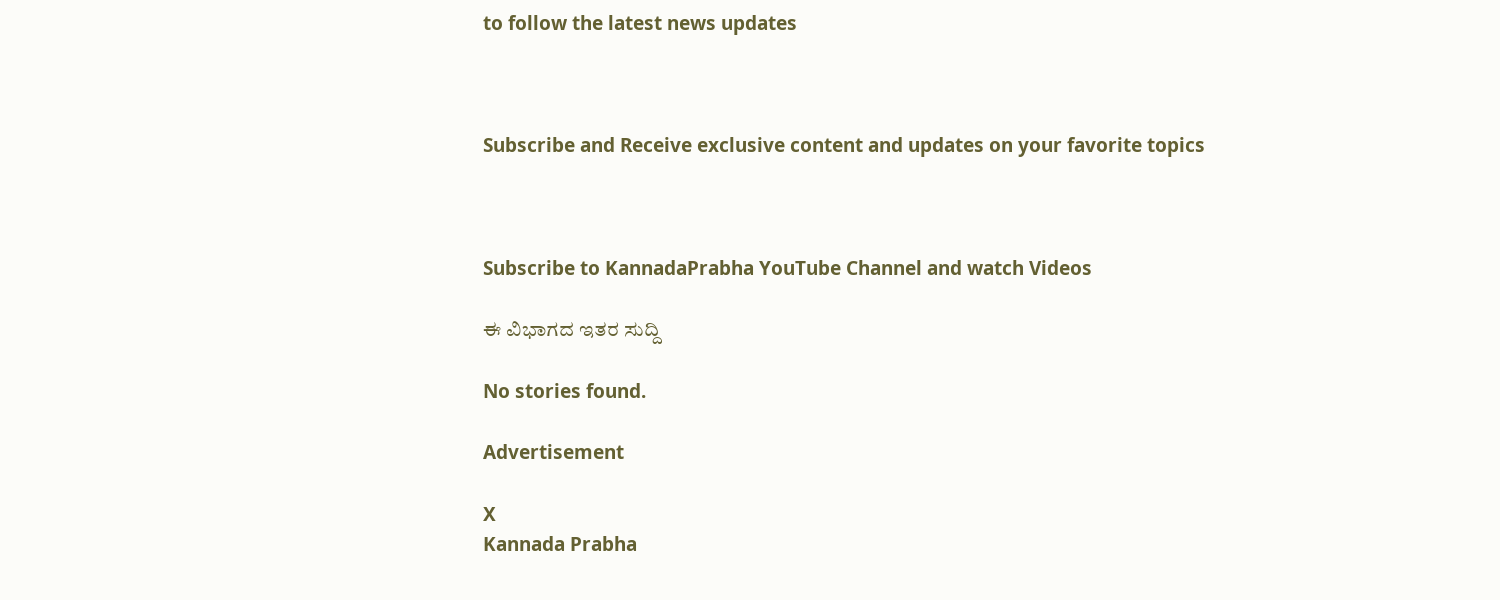to follow the latest news updates



Subscribe and Receive exclusive content and updates on your favorite topics



Subscribe to KannadaPrabha YouTube Channel and watch Videos

ಈ ವಿಭಾಗದ ಇತರ ಸುದ್ದಿ

No stories found.

Advertisement

X
Kannada Prabha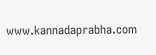www.kannadaprabha.com